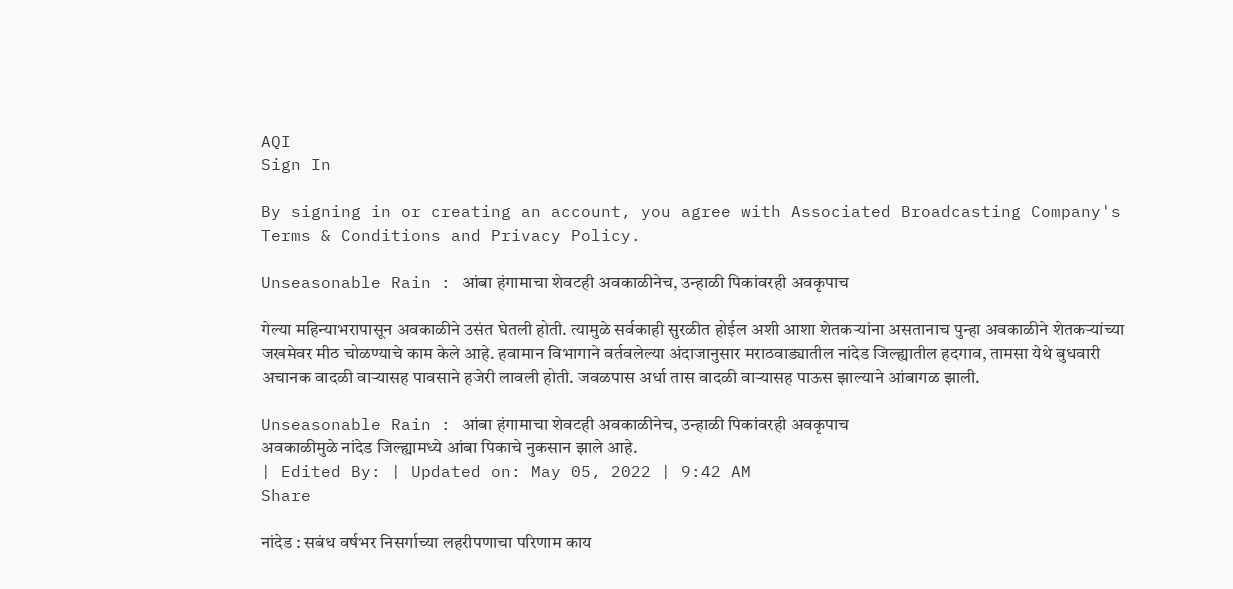AQI
Sign In

By signing in or creating an account, you agree with Associated Broadcasting Company's Terms & Conditions and Privacy Policy.

Unseasonable Rain : आंबा हंगामाचा शेवटही अवकाळीनेच, उन्हाळी पिकांवरही अवकृपाच

गेल्या महिन्याभरापासून अवकाळीने उसंत घेतली होती. त्यामुळे सर्वकाही सुरळीत होईल अशी आशा शेतकऱ्यांना असतानाच पुन्हा अवकाळीने शेतकऱ्यांच्या जखमेवर मीठ चोळण्याचे काम केले आहे. हवामान विभागाने वर्तवलेल्या अंदाजानुसार मराठवाड्यातील नांदेड जिल्ह्यातील हदगाव, तामसा येथे बुधवारी अचानक वादळी वाऱ्यासह पावसाने हजेरी लावली होती. जवळपास अर्धा तास वादळी वाऱ्यासह पाऊस झाल्याने आंबागळ झाली.

Unseasonable Rain : आंबा हंगामाचा शेवटही अवकाळीनेच, उन्हाळी पिकांवरही अवकृपाच
अवकाळीमुळे नांदेड जिल्ह्यामध्ये आंबा पिकाचे नुकसान झाले आहे.
| Edited By: | Updated on: May 05, 2022 | 9:42 AM
Share

नांदेड : सबंध वर्षभर निसर्गाच्या लहरीपणाचा परिणाम काय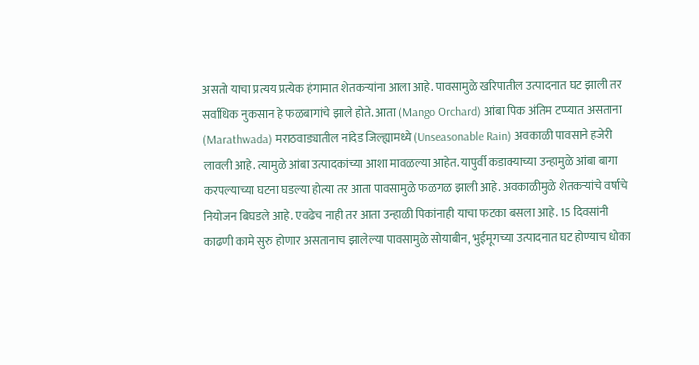असतो याचा प्रत्यय प्रत्येक हंगामात शेतकऱ्यांना आला आहे. पावसामुळे खरिपातील उत्पादनात घट झाली तर सर्वाधिक नुकसान हे फळबागांचे झाले होते. आता (Mango Orchard) आंबा पिक अंतिम टप्प्यात असताना (Marathwada) मराठवाड्यातील नांदेड जिल्ह्यामध्ये (Unseasonable Rain) अवकाळी पावसाने हजेरी लावली आहे. त्यामुळे आंबा उत्पादकांच्या आशा मावळल्या आहेत. यापुर्वी कडाक्याच्या उन्हामुळे आंबा बागा करपल्याच्या घटना घडल्या होत्या तर आता पावसामुळे फळगळ झाली आहे. अवकाळीमुळे शेतकऱ्यांचे वर्षाचे नियोजन बिघडले आहे. एवढेच नाही तर आता उन्हाळी पिकांनाही याचा फटका बसला आहे. 15 दिवसांनी काढणी कामे सुरु होणार असतानाच झालेल्या पावसामुळे सोयाबीन, भुईमूगच्या उत्पादनात घट होण्याच धोका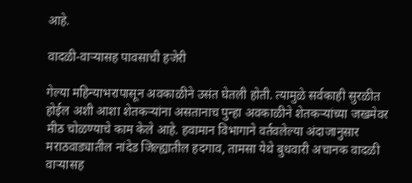आहे.

वादळी-वाऱ्यासह पावसाची हजेरी

गेल्या महिन्याभरापासून अवकाळीने उसंत घेतली होती. त्यामुळे सर्वकाही सुरळीत होईल अशी आशा शेतकऱ्यांना असतानाच पुन्हा अवकाळीने शेतकऱ्यांच्या जखमेवर मीठ चोळण्याचे काम केले आहे. हवामान विभागाने वर्तवलेल्या अंदाजानुसार मराठवाड्यातील नांदेड जिल्ह्यातील हदगाव, तामसा येथे बुधवारी अचानक वादळी वाऱ्यासह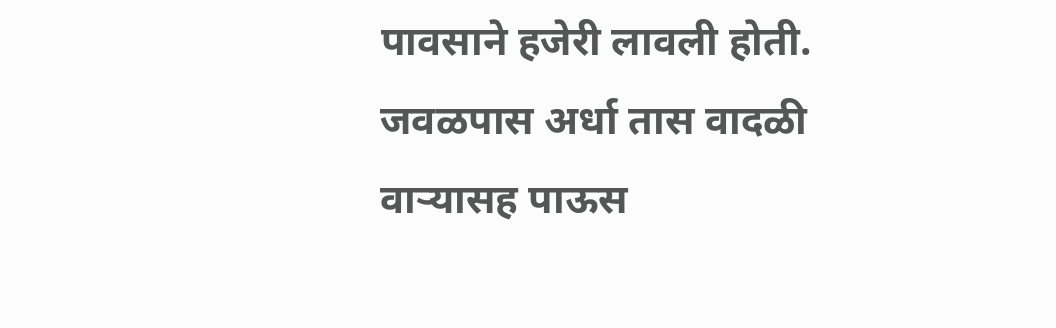पावसाने हजेरी लावली होती. जवळपास अर्धा तास वादळी वाऱ्यासह पाऊस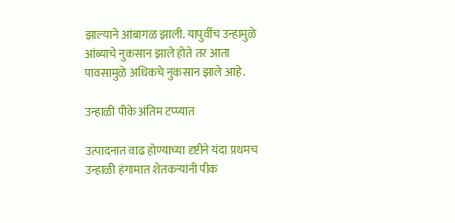झाल्याने आंबागळ झाली. यापुर्वीच उन्हामुळे आंब्याचे नुकसान झाले होते तर आता पावसामुळे अधिकचे नुकसान झाले आहे.

उन्हाळी पीके अंतिम टप्प्यात

उत्पादनात वाढ होण्याच्या दृष्टीने यंदा प्रथमच उन्हाळी हंगामात शेतकऱ्यांनी पीक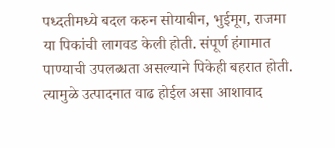पध्दतीमध्ये बदल करुन सोयाबीन, भुईमूग, राजमा या पिकांची लागवड केली होती. संपूर्ण हंगामात पाण्याची उपलब्धता असल्याने पिकेही बहरात होती. त्यामुळे उत्पादनात वाढ होईल असा आशावाद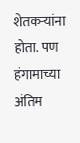शेतकऱ्यांना होता. पण हंगामाच्या अंतिम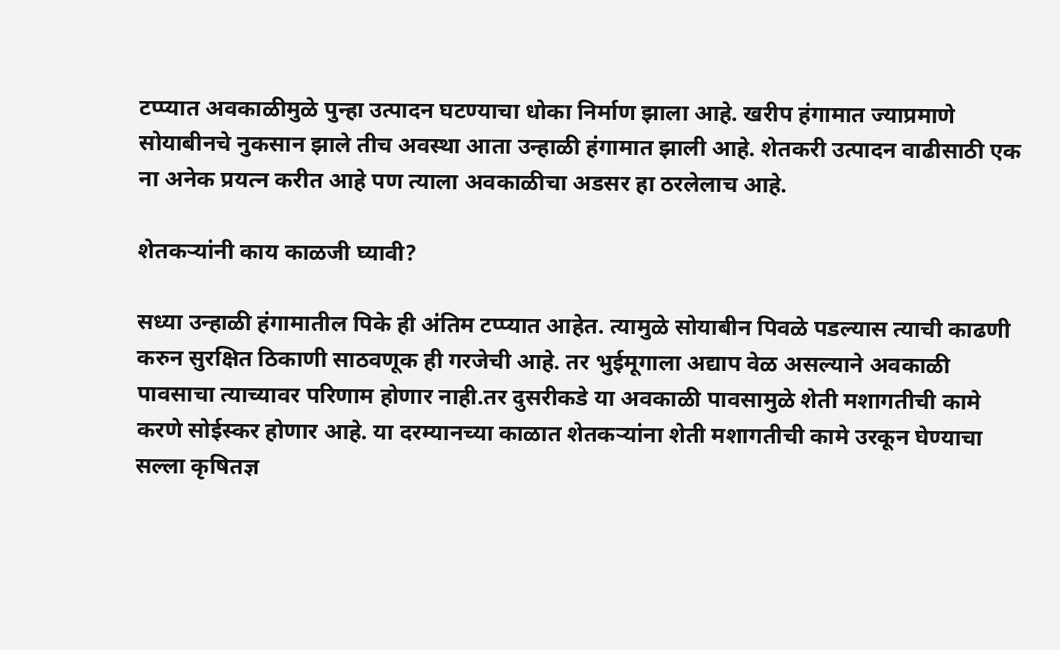टप्प्यात अवकाळीमुळे पुन्हा उत्पादन घटण्याचा धोका निर्माण झाला आहे. खरीप हंगामात ज्याप्रमाणे सोयाबीनचे नुकसान झाले तीच अवस्था आता उन्हाळी हंगामात झाली आहे. शेतकरी उत्पादन वाढीसाठी एक ना अनेक प्रयत्न करीत आहे पण त्याला अवकाळीचा अडसर हा ठरलेलाच आहे.

शेतकऱ्यांनी काय काळजी घ्यावी?

सध्या उन्हाळी हंगामातील पिके ही अंतिम टप्प्यात आहेत. त्यामुळे सोयाबीन पिवळे पडल्यास त्याची काढणी करुन सुरक्षित ठिकाणी साठवणूक ही गरजेची आहे. तर भुईमूगाला अद्याप वेळ असल्याने अवकाळी पावसाचा त्याच्यावर परिणाम होणार नाही.तर दुसरीकडे या अवकाळी पावसामुळे शेती मशागतीची कामे करणे सोईस्कर होणार आहे. या दरम्यानच्या काळात शेतकऱ्यांना शेती मशागतीची कामे उरकून घेण्याचा सल्ला कृषितज्ञ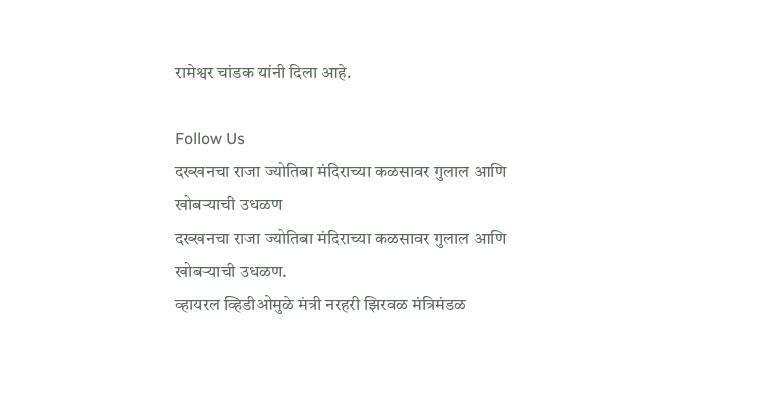रामेश्वर चांडक यांनी दिला आहे.

Follow Us
दख्खनचा राजा ज्योतिबा मंदिराच्या कळसावर गुलाल आणि खोबऱ्याची उधळण
दख्खनचा राजा ज्योतिबा मंदिराच्या कळसावर गुलाल आणि खोबऱ्याची उधळण.
व्हायरल व्हिडीओमुळे मंत्री नरहरी झिरवळ मंत्रिमंडळ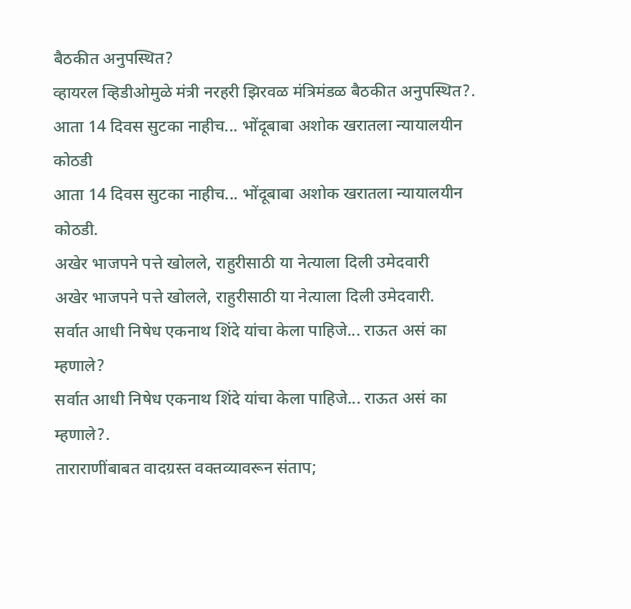बैठकीत अनुपस्थित?
व्हायरल व्हिडीओमुळे मंत्री नरहरी झिरवळ मंत्रिमंडळ बैठकीत अनुपस्थित?.
आता 14 दिवस सुटका नाहीच... भोंदूबाबा अशोक खरातला न्यायालयीन कोठडी
आता 14 दिवस सुटका नाहीच... भोंदूबाबा अशोक खरातला न्यायालयीन कोठडी.
अखेर भाजपने पत्ते खोलले, राहुरीसाठी या नेत्याला दिली उमेदवारी
अखेर भाजपने पत्ते खोलले, राहुरीसाठी या नेत्याला दिली उमेदवारी.
सर्वात आधी निषेध एकनाथ शिंदे यांचा केला पाहिजे... राऊत असं का म्हणाले?
सर्वात आधी निषेध एकनाथ शिंदे यांचा केला पाहिजे... राऊत असं का म्हणाले?.
ताराराणींबाबत वादग्रस्त वक्तव्यावरून संताप;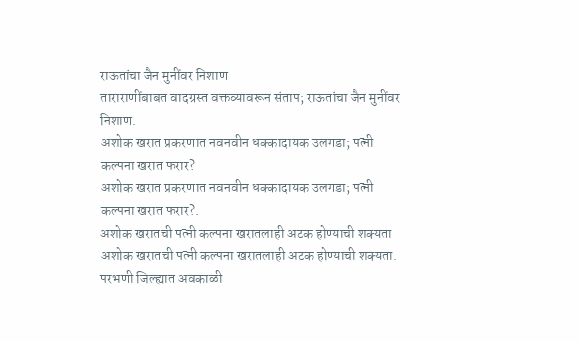राऊतांचा जैन मुनींवर निशाण
ताराराणींबाबत वादग्रस्त वक्तव्यावरून संताप; राऊतांचा जैन मुनींवर निशाण.
अशोक खरात प्रकरणात नवनवीन धक्कादायक उलगडा; पत्नी कल्पना खरात फरार?
अशोक खरात प्रकरणात नवनवीन धक्कादायक उलगडा; पत्नी कल्पना खरात फरार?.
अशोक खरातची पत्नी कल्पना खरातलाही अटक होण्याची शक्यता
अशोक खरातची पत्नी कल्पना खरातलाही अटक होण्याची शक्यता.
परभणी जिल्ह्यात अवकाळी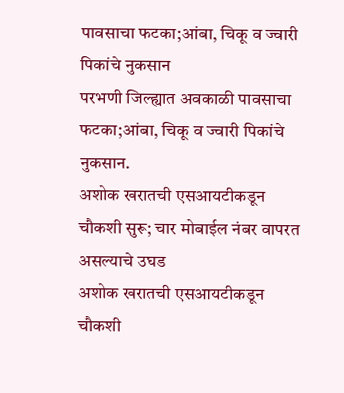पावसाचा फटका;आंबा, चिकू व ज्वारी पिकांचे नुकसान
परभणी जिल्ह्यात अवकाळी पावसाचा फटका;आंबा, चिकू व ज्वारी पिकांचे नुकसान.
अशोक खरातची एसआयटीकडून चौकशी सुरू; चार मोबाईल नंबर वापरत असल्याचे उघड
अशोक खरातची एसआयटीकडून चौकशी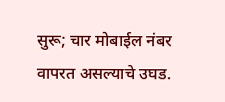सुरू; चार मोबाईल नंबर वापरत असल्याचे उघड.